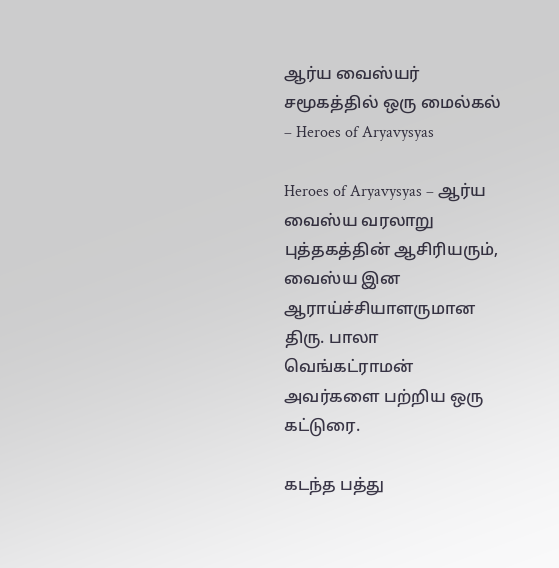ஆர்ய வைஸ்யர் சமூகத்தில் ஒரு மைல்கல் – Heroes of Aryavysyas

Heroes of Aryavysyas – ஆர்ய வைஸ்ய வரலாறு புத்தகத்தின் ஆசிரியரும், வைஸ்ய இன ஆராய்ச்சியாளருமான திரு. பாலா வெங்கட்ராமன் அவர்களை பற்றிய ஒரு கட்டுரை.

கடந்த பத்து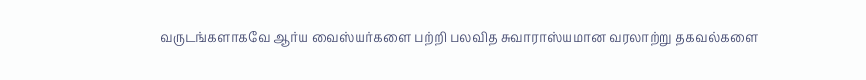வருடங்களாகவே ஆர்ய வைஸ்யர்களை பற்றி பலவித சுவாராஸ்யமான வரலாற்று தகவல்களை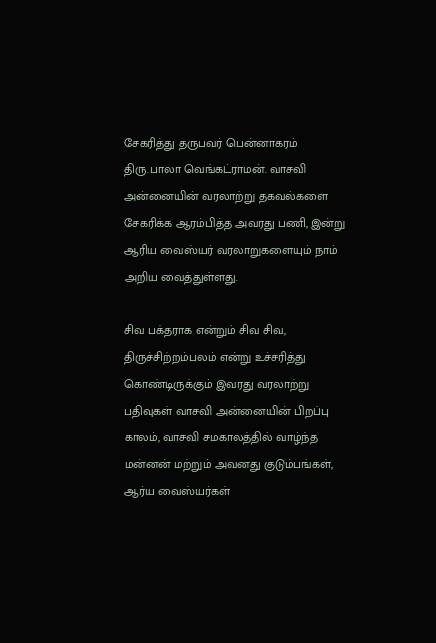சேகரித்து தருபவர் பென்னாகரம் திரு.பாலா வெங்கட்ராமன். வாசவி அன்னையின் வரலாற்று தகவல்களை சேகரிக்க ஆரம்பித்த அவரது பணி, இன்று ஆரிய வைஸ்யர் வரலாறுகளையும் நாம் அறிய வைத்துள்ளது.

சிவ பக்தராக என்றும் சிவ சிவ, திருச்சிற்றம்பலம் என்று உச்சரித்து கொண்டிருக்கும் இவரது வரலாற்று பதிவுகள் வாசவி அன்னையின் பிறப்பு காலம், வாசவி சமகாலத்தில் வாழ்ந்த மன்னன் மற்றும் அவனது குடும்பங்கள், ஆர்ய வைஸ்யர்கள்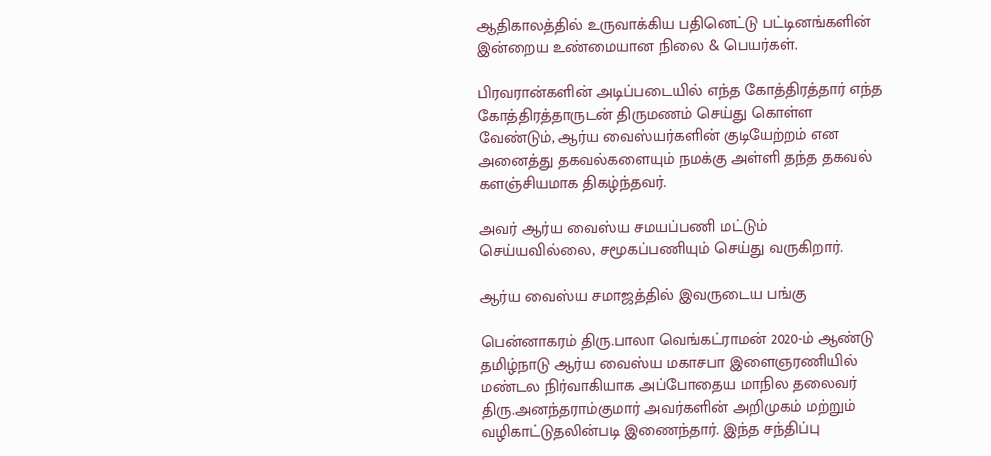ஆதிகாலத்தில் உருவாக்கிய பதினெட்டு பட்டினங்களின் இன்றைய உண்மையான நிலை & பெயர்கள்.

பிரவரான்களின் அடிப்படையில் எந்த கோத்திரத்தார் எந்த கோத்திரத்தாருடன் திருமணம் செய்து கொள்ள வேண்டும், ஆர்ய வைஸ்யர்களின் குடியேற்றம் என அனைத்து தகவல்களையும் நமக்கு அள்ளி தந்த தகவல் களஞ்சியமாக திகழ்ந்தவர்.

அவர் ஆர்ய வைஸ்ய சமயப்பணி மட்டும் செய்யவில்லை, சமூகப்பணியும் செய்து வருகிறார்.

ஆர்ய வைஸ்ய சமாஜத்தில் இவருடைய பங்கு

பென்னாகரம் திரு.பாலா வெங்கட்ராமன் 2020-ம் ஆண்டு தமிழ்நாடு ஆர்ய வைஸ்ய மகாசபா இளைஞரணியில் மண்டல நிர்வாகியாக அப்போதைய மாநில தலைவர் திரு.அனந்தராம்குமார் அவர்களின் அறிமுகம் மற்றும் வழிகாட்டுதலின்படி இணைந்தார். இந்த சந்திப்பு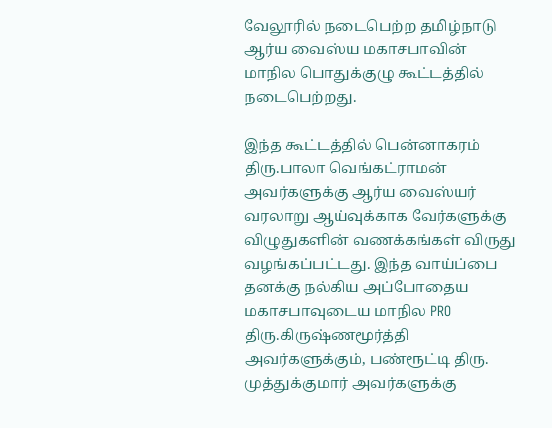வேலூரில் நடைபெற்ற தமிழ்நாடு ஆர்ய வைஸ்ய மகாசபாவின் மாநில பொதுக்குழு கூட்டத்தில் நடைபெற்றது.

இந்த கூட்டத்தில் பென்னாகரம் திரு.பாலா வெங்கட்ராமன் அவர்களுக்கு ஆர்ய வைஸ்யர் வரலாறு ஆய்வுக்காக வேர்களுக்கு விழுதுகளின் வணக்கங்கள் விருது வழங்கப்பட்டது. இந்த வாய்ப்பை தனக்கு நல்கிய அப்போதைய மகாசபாவுடைய மாநில PRO திரு.கிருஷ்ணமூர்த்தி அவர்களுக்கும், பண்ரூட்டி திரு. முத்துக்குமார் அவர்களுக்கு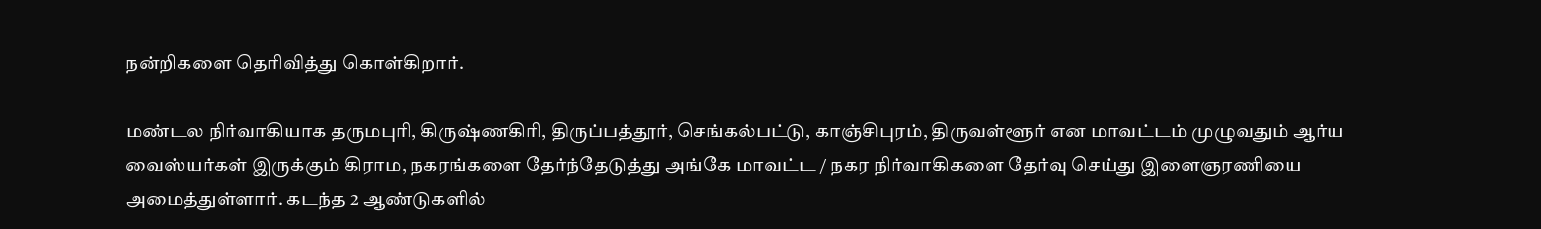நன்றிகளை தெரிவித்து கொள்கிறார்.

மண்டல நிர்வாகியாக தருமபுரி, கிருஷ்ணகிரி, திருப்பத்தூர், செங்கல்பட்டு, காஞ்சிபுரம், திருவள்ளூர் என மாவட்டம் முழுவதும் ஆர்ய வைஸ்யர்கள் இருக்கும் கிராம, நகரங்களை தேர்ந்தேடுத்து அங்கே மாவட்ட / நகர நிர்வாகிகளை தேர்வு செய்து இளைஞரணியை அமைத்துள்ளார். கடந்த 2 ஆண்டுகளில்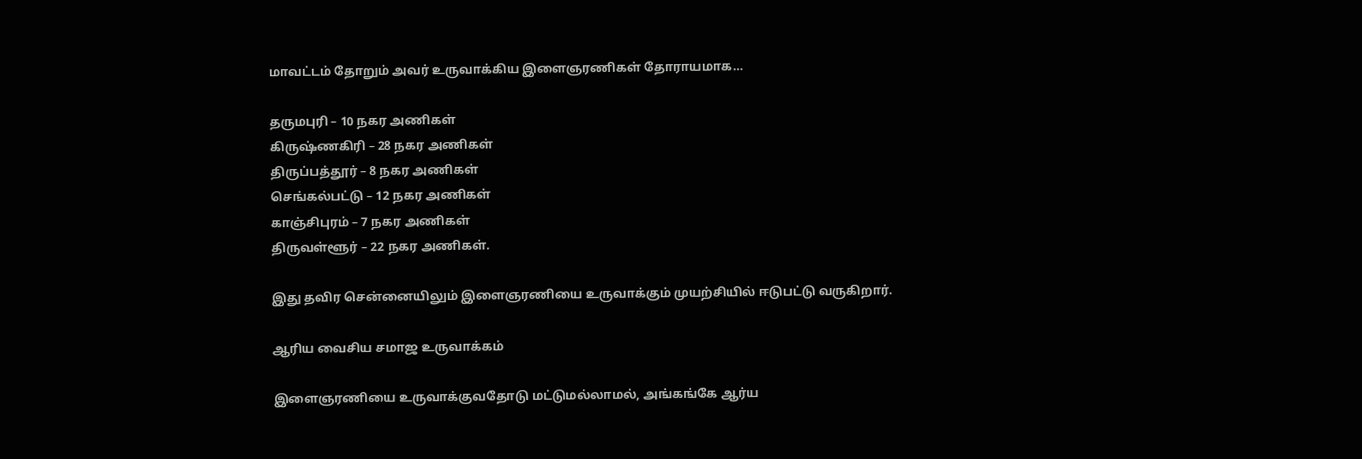மாவட்டம் தோறும் அவர் உருவாக்கிய இளைஞரணிகள் தோராயமாக…

தருமபுரி – 10 நகர அணிகள்
கிருஷ்ணகிரி – 28 நகர அணிகள்
திருப்பத்தூர் – 8 நகர அணிகள்
செங்கல்பட்டு – 12 நகர அணிகள்
காஞ்சிபுரம் – 7 நகர அணிகள்
திருவள்ளூர் – 22 நகர அணிகள்.

இது தவிர சென்னையிலும் இளைஞரணியை உருவாக்கும் முயற்சியில் ஈடுபட்டு வருகிறார்.

ஆரிய வைசிய சமாஜ உருவாக்கம்

இளைஞரணியை உருவாக்குவதோடு மட்டுமல்லாமல், அங்கங்கே ஆர்ய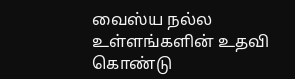வைஸ்ய நல்ல உள்ளங்களின் உதவி கொண்டு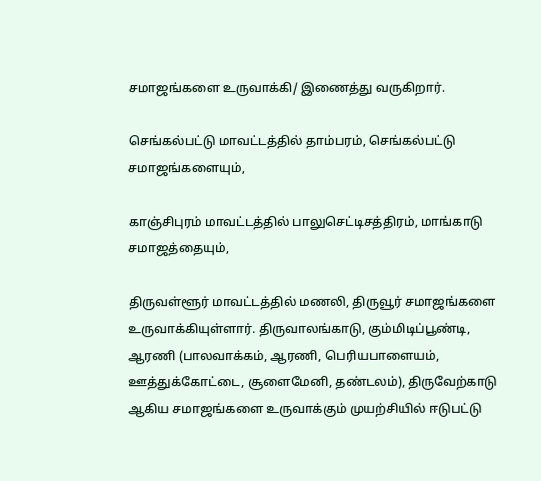சமாஜங்களை உருவாக்கி/ இணைத்து வருகிறார்.

செங்கல்பட்டு மாவட்டத்தில் தாம்பரம், செங்கல்பட்டு சமாஜங்களையும்,

காஞ்சிபுரம் மாவட்டத்தில் பாலுசெட்டிசத்திரம், மாங்காடு சமாஜத்தையும்,

திருவள்ளூர் மாவட்டத்தில் மணலி, திருவூர் சமாஜங்களை உருவாக்கியுள்ளார். திருவாலங்காடு, கும்மிடிப்பூண்டி, ஆரணி (பாலவாக்கம், ஆரணி, பெரியபாளையம், ஊத்துக்கோட்டை, சூளைமேனி, தண்டலம்), திருவேற்காடு ஆகிய சமாஜங்களை உருவாக்கும் முயற்சியில் ஈடுபட்டு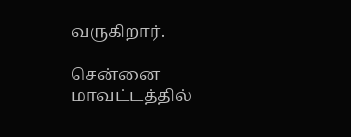வருகிறார்.

சென்னை மாவட்டத்தில்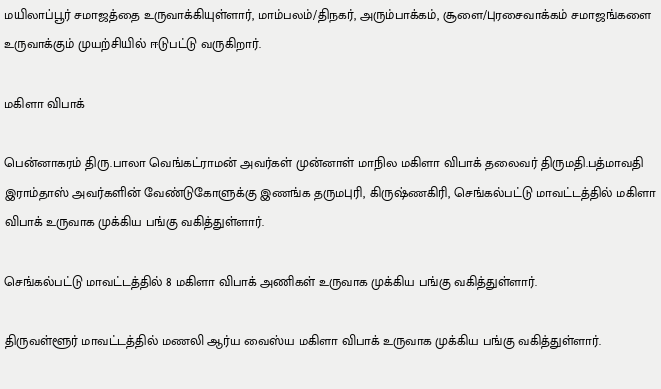மயிலாப்பூர் சமாஜத்தை உருவாக்கியுள்ளார், மாம்பலம்/திநகர், அரும்பாக்கம், சூளை/புரசைவாக்கம் சமாஜங்களை உருவாக்கும் முயற்சியில் ஈடுபட்டு வருகிறார்.

மகிளா விபாக்

பென்னாகரம் திரு.பாலா வெங்கட்ராமன் அவர்கள் முன்னாள் மாநில மகிளா விபாக் தலைவர் திருமதி.பத்மாவதி இராம்தாஸ் அவர்களின் வேண்டுகோளுக்கு இணங்க தருமபுரி, கிருஷ்ணகிரி, செங்கல்பட்டு மாவட்டத்தில் மகிளா விபாக் உருவாக முக்கிய பங்கு வகித்துள்ளார்.

செங்கல்பட்டு மாவட்டத்தில் 8 மகிளா விபாக் அணிகள் உருவாக முக்கிய பங்கு வகித்துள்ளார்.

திருவள்ளூர் மாவட்டத்தில் மணலி ஆர்ய வைஸ்ய மகிளா விபாக் உருவாக முக்கிய பங்கு வகித்துள்ளார்.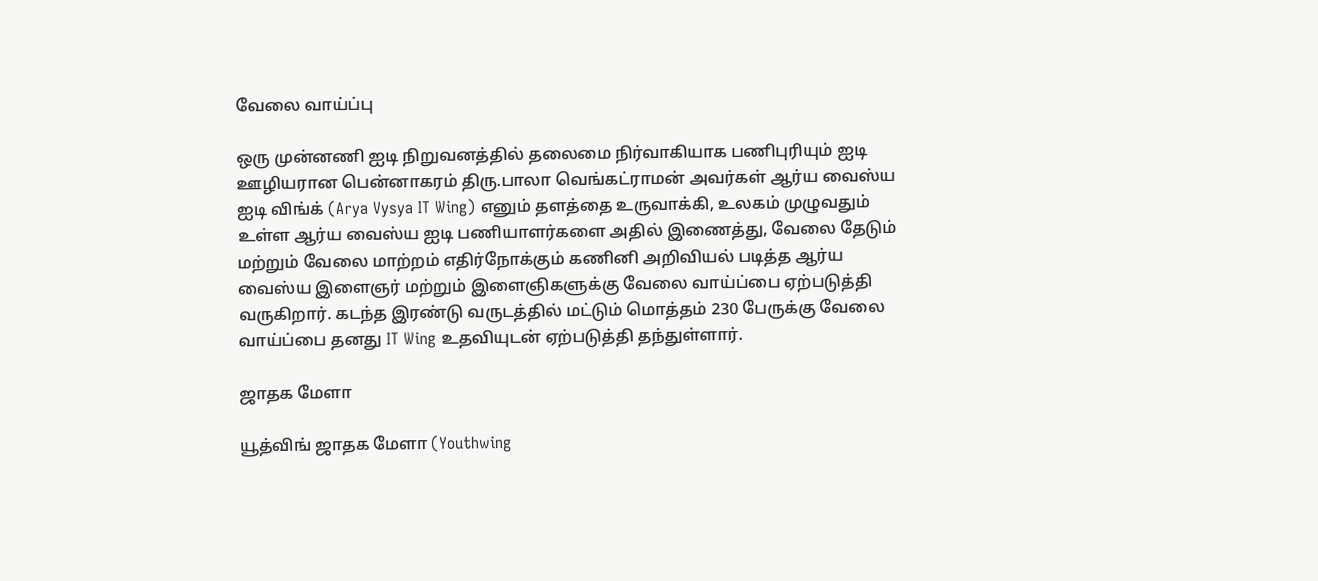வேலை வாய்ப்பு

ஒரு முன்னணி ஐடி நிறுவனத்தில் தலைமை நிர்வாகியாக பணிபுரியும் ஐடி ஊழியரான பென்னாகரம் திரு.பாலா வெங்கட்ராமன் அவர்கள் ஆர்ய வைஸ்ய ஐடி விங்க் (Arya Vysya IT Wing) எனும் தளத்தை உருவாக்கி, உலகம் முழுவதும் உள்ள ஆர்ய வைஸ்ய ஐடி பணியாளர்களை அதில் இணைத்து, வேலை தேடும் மற்றும் வேலை மாற்றம் எதிர்நோக்கும் கணினி அறிவியல் படித்த ஆர்ய வைஸ்ய இளைஞர் மற்றும் இளைஞிகளுக்கு வேலை வாய்ப்பை ஏற்படுத்தி வருகிறார். கடந்த இரண்டு வருடத்தில் மட்டும் மொத்தம் 230 பேருக்கு வேலை வாய்ப்பை தனது IT Wing உதவியுடன் ஏற்படுத்தி தந்துள்ளார்.

ஜாதக மேளா

யூத்விங் ஜாதக மேளா (Youthwing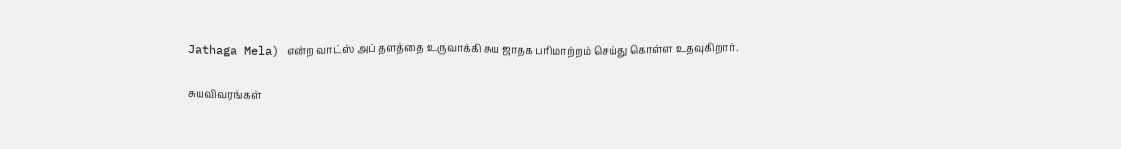Jathaga Mela) என்ற வாட்ஸ் அப் தளத்தை உருவாக்கி சுய ஜாதக பரிமாற்றம் செய்து கொள்ள உதவுகிறார்.

சுயவிவரங்கள்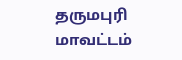தருமபுரி மாவட்டம்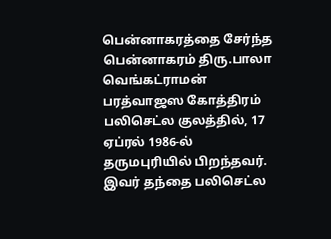பென்னாகரத்தை சேர்ந்த பென்னாகரம் திரு.பாலா வெங்கட்ராமன் பரத்வாஜஸ கோத்திரம் பலிசெட்ல குலத்தில், 17 ஏப்ரல் 1986-ல் தருமபுரியில் பிறந்தவர். இவர் தந்தை பலிசெட்ல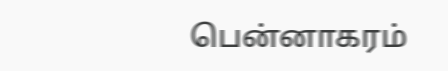பென்னாகரம்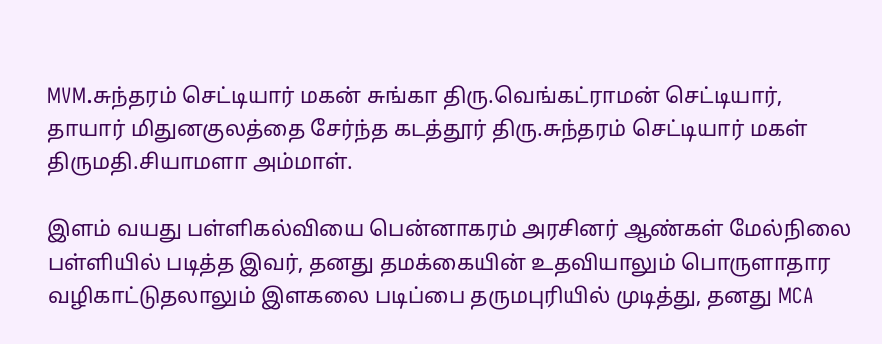MVM.சுந்தரம் செட்டியார் மகன் சுங்கா திரு.வெங்கட்ராமன் செட்டியார், தாயார் மிதுனகுலத்தை சேர்ந்த கடத்தூர் திரு.சுந்தரம் செட்டியார் மகள் திருமதி.சியாமளா அம்மாள்.

இளம் வயது பள்ளிகல்வியை பென்னாகரம் அரசினர் ஆண்கள் மேல்நிலை பள்ளியில் படித்த இவர், தனது தமக்கையின் உதவியாலும் பொருளாதார வழிகாட்டுதலாலும் இளகலை படிப்பை தருமபுரியில் முடித்து, தனது MCA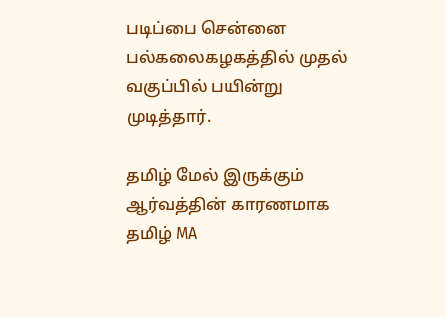படிப்பை சென்னை பல்கலைகழகத்தில் முதல் வகுப்பில் பயின்று முடித்தார்.

தமிழ் மேல் இருக்கும் ஆர்வத்தின் காரணமாக தமிழ் MA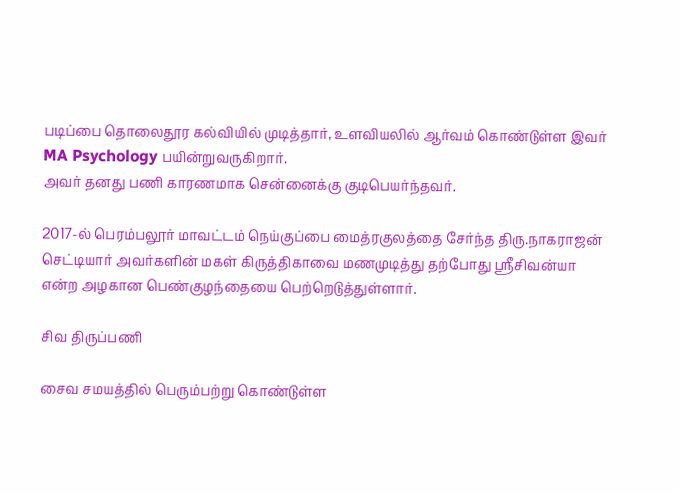படிப்பை தொலைதூர கல்வியில் முடித்தார், உளவியலில் ஆர்வம் கொண்டுள்ள இவர் MA Psychology பயின்றுவருகிறார்.
அவர் தனது பணி காரணமாக சென்னைக்கு குடிபெயர்ந்தவர்.

2017-ல் பெரம்பலூர் மாவட்டம் நெய்குப்பை மைத்ரகுலத்தை சேர்ந்த திரு.நாகராஜன் செட்டியார் அவர்களின் மகள் கிருத்திகாவை மணமுடித்து தற்போது ஸ்ரீசிவன்யா என்ற அழகான பெண்குழந்தையை பெற்றெடுத்துள்ளார்.

சிவ திருப்பணி

சைவ சமயத்தில் பெரும்பற்று கொண்டுள்ள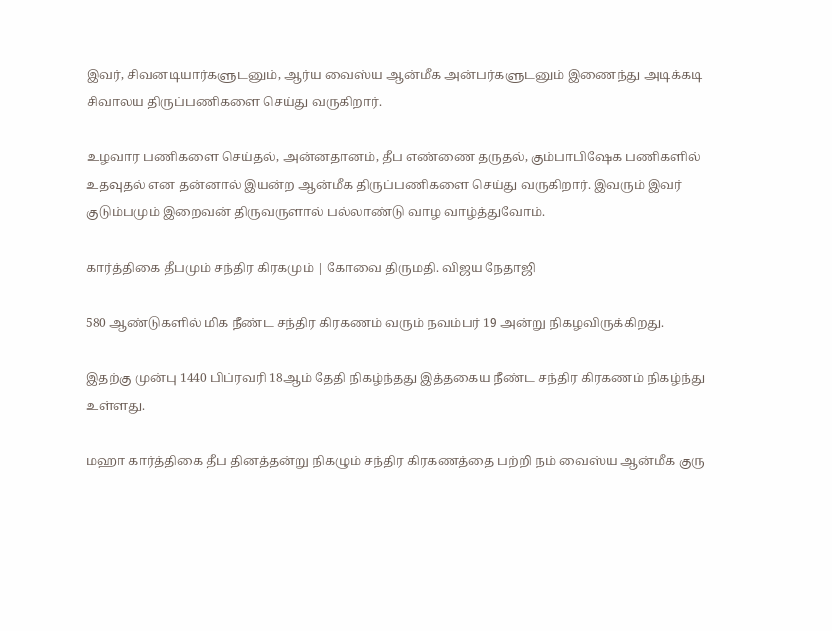இவர், சிவனடியார்களுடனும், ஆர்ய வைஸ்ய ஆன்மீக அன்பர்களுடனும் இணைந்து அடிக்கடி சிவாலய திருப்பணிகளை செய்து வருகிறார்.

உழவார பணிகளை செய்தல், அன்னதானம், தீப எண்ணை தருதல், கும்பாபிஷேக பணிகளில் உதவுதல் என தன்னால் இயன்ற ஆன்மீக திருப்பணிகளை செய்து வருகிறார். இவரும் இவர் குடும்பமும் இறைவன் திருவருளால் பல்லாண்டு வாழ வாழ்த்துவோம்.

கார்த்திகை தீபமும் சந்திர கிரகமும் | கோவை திருமதி. விஜய நேதாஜி

580 ஆண்டுகளில் மிக நீண்ட சந்திர கிரகணம் வரும் நவம்பர் 19 அன்று நிகழவிருக்கிறது.

இதற்கு முன்பு 1440 பிப்ரவரி 18ஆம் தேதி நிகழ்ந்தது இத்தகைய நீண்ட சந்திர கிரகணம் நிகழ்ந்து உள்ளது.

மஹா கார்த்திகை தீப தினத்தன்று நிகழும் சந்திர கிரகணத்தை பற்றி நம் வைஸ்ய ஆன்மீக குரு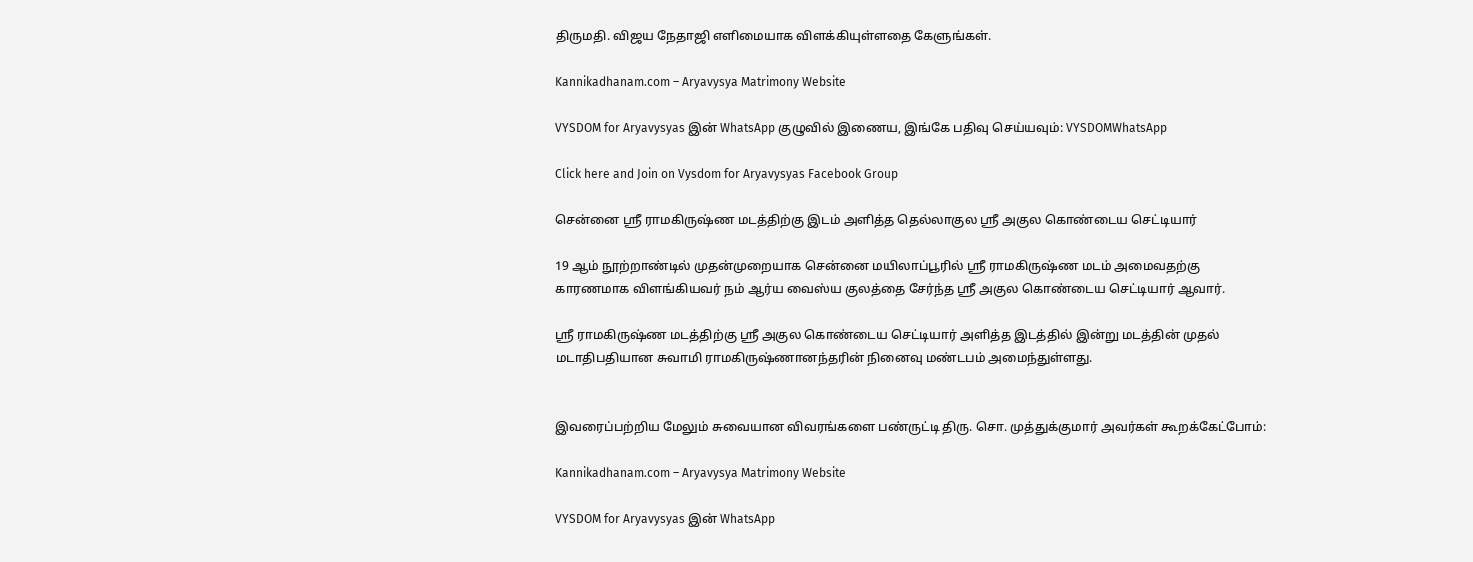திருமதி. விஜய நேதாஜி எளிமையாக விளக்கியுள்ளதை கேளுங்கள்.

Kannikadhanam.com – Aryavysya Matrimony Website

VYSDOM for Aryavysyas இன் WhatsApp குழுவில் இணைய, இங்கே பதிவு செய்யவும்: VYSDOMWhatsApp

Click here and Join on Vysdom for Aryavysyas Facebook Group

சென்னை ஸ்ரீ ராமகிருஷ்ண மடத்திற்கு இடம் அளித்த தெல்லாகுல ஸ்ரீ அகுல கொண்டைய செட்டியார்

19 ஆம் நூற்றாண்டில் முதன்முறையாக சென்னை மயிலாப்பூரில் ஸ்ரீ ராமகிருஷ்ண மடம் அமைவதற்கு காரணமாக விளங்கியவர் நம் ஆர்ய வைஸ்ய குலத்தை சேர்ந்த ஸ்ரீ அகுல கொண்டைய செட்டியார் ஆவார்.

ஸ்ரீ ராமகிருஷ்ண மடத்திற்கு ஸ்ரீ அகுல கொண்டைய செட்டியார் அளித்த இடத்தில் இன்று மடத்தின் முதல் மடாதிபதியான சுவாமி ராமகிருஷ்ணானந்தரின் நினைவு மண்டபம் அமைந்துள்ளது.


இவரைப்பற்றிய மேலும் சுவையான விவரங்களை பண்ருட்டி திரு. சொ. முத்துக்குமார் அவர்கள் கூறக்கேட்போம்:

Kannikadhanam.com – Aryavysya Matrimony Website

VYSDOM for Aryavysyas இன் WhatsApp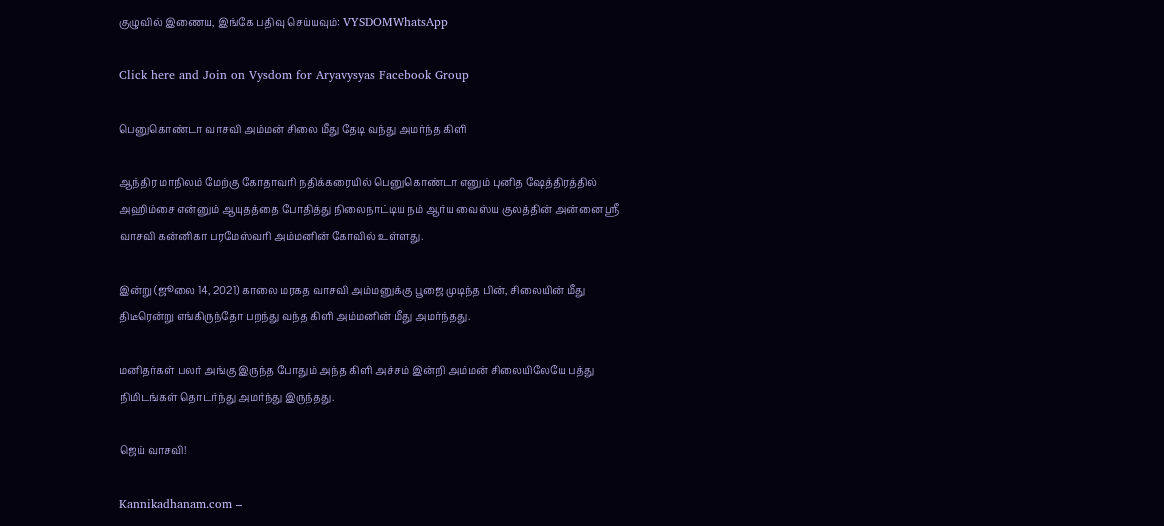குழுவில் இணைய, இங்கே பதிவு செய்யவும்: VYSDOMWhatsApp

Click here and Join on Vysdom for Aryavysyas Facebook Group

பெனுகொண்டா வாசவி அம்மன் சிலை மீது தேடி வந்து அமர்ந்த கிளி

ஆந்திர மாநிலம் மேற்கு கோதாவரி நதிக்கரையில் பெனுகொண்டா எனும் புனித ஷேத்திரத்தில் அஹிம்சை என்னும் ஆயுதத்தை போதித்து நிலைநாட்டிய நம் ஆர்ய வைஸ்ய குலத்தின் அன்னை ஸ்ரீ வாசவி கன்னிகா பரமேஸ்வரி அம்மனின் கோவில் உள்ளது.

இன்று (ஜூலை 14, 2021) காலை மரகத வாசவி அம்மனுக்கு பூஜை முடிந்த பின், சிலையின் மீது திடீரென்று எங்கிருந்தோ பறந்து வந்த கிளி அம்மனின் மீது அமர்ந்தது.

மனிதர்கள் பலர் அங்கு இருந்த போதும் அந்த கிளி அச்சம் இன்றி அம்மன் சிலையிலேயே பத்து நிமிடங்கள் தொடர்ந்து அமர்ந்து இருந்தது.

ஜெய் வாசவி!

Kannikadhanam.com –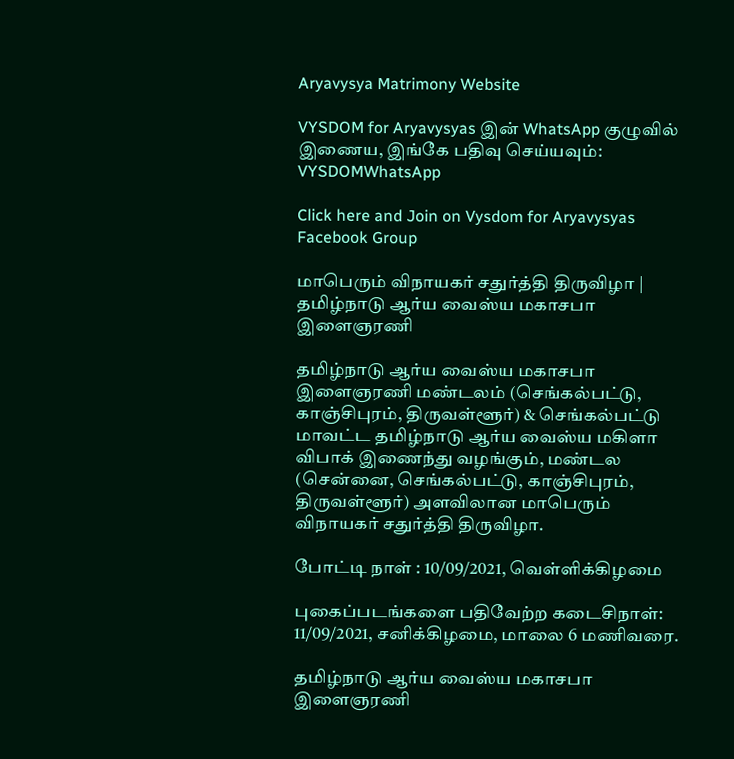Aryavysya Matrimony Website

VYSDOM for Aryavysyas இன் WhatsApp குழுவில் இணைய, இங்கே பதிவு செய்யவும்: VYSDOMWhatsApp

Click here and Join on Vysdom for Aryavysyas Facebook Group

மாபெரும் விநாயகர் சதுர்த்தி திருவிழா | தமிழ்நாடு ஆர்ய வைஸ்ய மகாசபா இளைஞரணி

தமிழ்நாடு ஆர்ய வைஸ்ய மகாசபா இளைஞரணி மண்டலம் (செங்கல்பட்டு, காஞ்சிபுரம், திருவள்ளூர்) & செங்கல்பட்டு மாவட்ட தமிழ்நாடு ஆர்ய வைஸ்ய மகிளா விபாக் இணைந்து வழங்கும், மண்டல (சென்னை, செங்கல்பட்டு, காஞ்சிபுரம், திருவள்ளூர்) அளவிலான மாபெரும் விநாயகர் சதுர்த்தி திருவிழா.

போட்டி நாள் : 10/09/2021, வெள்ளிக்கிழமை

புகைப்படங்களை பதிவேற்ற கடைசிநாள்: 11/09/2021, சனிக்கிழமை, மாலை 6 மணிவரை.

தமிழ்நாடு ஆர்ய வைஸ்ய மகாசபா இளைஞரணி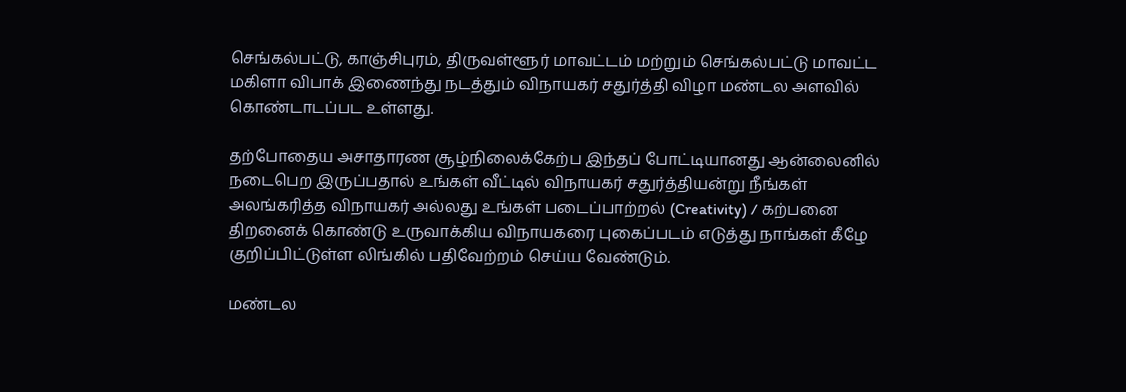செங்கல்பட்டு, காஞ்சிபுரம், திருவள்ளூர் மாவட்டம் மற்றும் செங்கல்பட்டு மாவட்ட மகிளா விபாக் இணைந்து நடத்தும் விநாயகர் சதுர்த்தி விழா மண்டல அளவில் கொண்டாடப்பட உள்ளது.

தற்போதைய அசாதாரண சூழ்நிலைக்கேற்ப இந்தப் போட்டியானது ஆன்லைனில் நடைபெற இருப்பதால் உங்கள் வீட்டில் விநாயகர் சதுர்த்தியன்று நீங்கள் அலங்கரித்த விநாயகர் அல்லது உங்கள் படைப்பாற்றல் (Creativity) / கற்பனை திறனைக் கொண்டு உருவாக்கிய விநாயகரை புகைப்படம் எடுத்து நாங்கள் கீழே குறிப்பிட்டுள்ள லிங்கில் பதிவேற்றம் செய்ய வேண்டும்.

மண்டல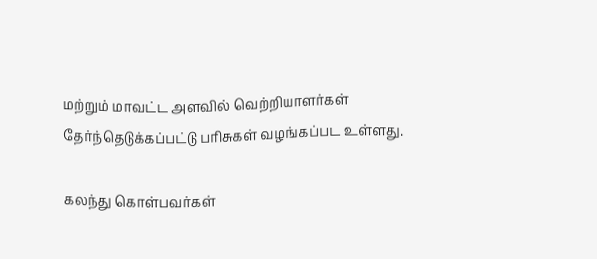மற்றும் மாவட்ட அளவில் வெற்றியாளர்கள் தேர்ந்தெடுக்கப்பட்டு பரிசுகள் வழங்கப்பட உள்ளது.

கலந்து கொள்பவர்கள்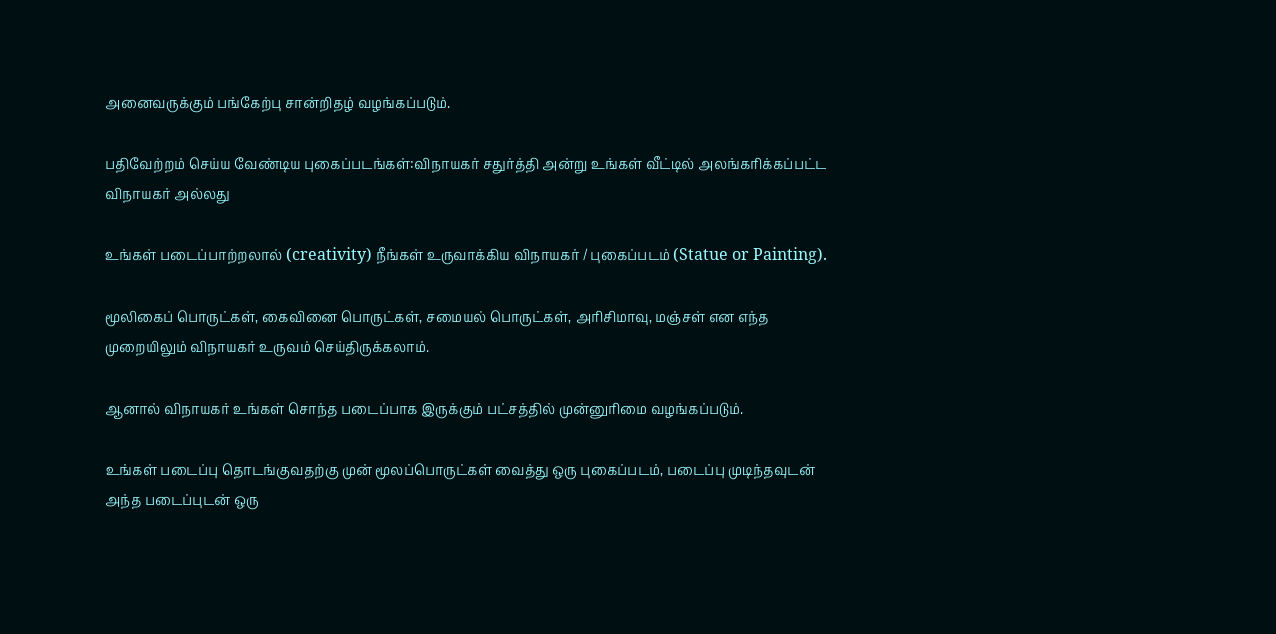அனைவருக்கும் பங்கேற்பு சான்றிதழ் வழங்கப்படும்.

பதிவேற்றம் செய்ய வேண்டிய புகைப்படங்கள்:விநாயகர் சதுர்த்தி அன்று உங்கள் வீட்டில் அலங்கரிக்கப்பட்ட விநாயகர் அல்லது

உங்கள் படைப்பாற்றலால் (creativity) நீங்கள் உருவாக்கிய விநாயகர் / புகைப்படம் (Statue or Painting).

மூலிகைப் பொருட்கள், கைவினை பொருட்கள், சமையல் பொருட்கள், அரிசிமாவு, மஞ்சள் என எந்த முறையிலும் விநாயகர் உருவம் செய்திருக்கலாம்.

ஆனால் விநாயகர் உங்கள் சொந்த படைப்பாக இருக்கும் பட்சத்தில் முன்னுரிமை வழங்கப்படும்.

உங்கள் படைப்பு தொடங்குவதற்கு முன் மூலப்பொருட்கள் வைத்து ஒரு புகைப்படம், படைப்பு முடிந்தவுடன் அந்த படைப்புடன் ஒரு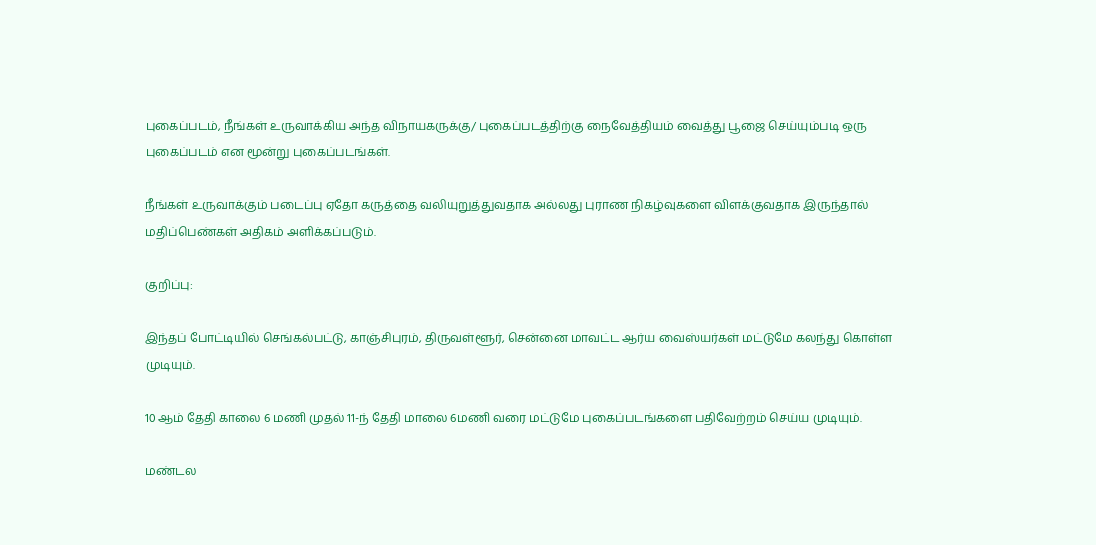புகைப்படம், நீங்கள் உருவாக்கிய அந்த விநாயகருக்கு/ புகைப்படத்திற்கு நைவேத்தியம் வைத்து பூஜை செய்யும்படி ஒரு புகைப்படம் என மூன்று புகைப்படங்கள்.

நீங்கள் உருவாக்கும் படைப்பு ஏதோ கருத்தை வலியுறுத்துவதாக அல்லது புராண நிகழ்வுகளை விளக்குவதாக இருந்தால் மதிப்பெண்கள் அதிகம் அளிக்கப்படும்.

குறிப்பு:

இந்தப் போட்டியில் செங்கல்பட்டு, காஞ்சிபுரம், திருவள்ளூர், சென்னை மாவட்ட ஆர்ய வைஸ்யர்கள் மட்டுமே கலந்து கொள்ள முடியும்.

10 ஆம் தேதி காலை 6 மணி முதல் 11-ந் தேதி மாலை 6மணி வரை மட்டுமே புகைப்படங்களை பதிவேற்றம் செய்ய முடியும்.

மண்டல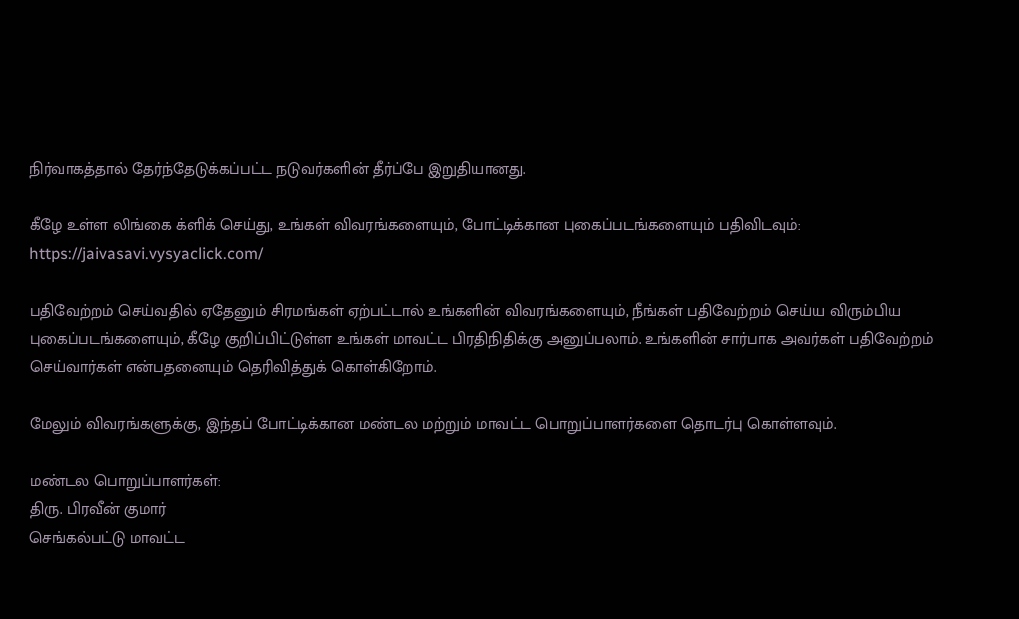நிர்வாகத்தால் தேர்ந்தேடுக்கப்பட்ட நடுவர்களின் தீர்ப்பே இறுதியானது.

கீழே உள்ள லிங்கை க்ளிக் செய்து, உங்கள் விவரங்களையும், போட்டிக்கான புகைப்படங்களையும் பதிவிடவும்: https://jaivasavi.vysyaclick.com/

பதிவேற்றம் செய்வதில் ஏதேனும் சிரமங்கள் ஏற்பட்டால் உங்களின் விவரங்களையும், நீங்கள் பதிவேற்றம் செய்ய விரும்பிய புகைப்படங்களையும், கீழே குறிப்பிட்டுள்ள உங்கள் மாவட்ட பிரதிநிதிக்கு அனுப்பலாம். உங்களின் சார்பாக அவர்கள் பதிவேற்றம் செய்வார்கள் என்பதனையும் தெரிவித்துக் கொள்கிறோம்.

மேலும் விவரங்களுக்கு, இந்தப் போட்டிக்கான மண்டல மற்றும் மாவட்ட பொறுப்பாளர்களை தொடர்பு கொள்ளவும்.

மண்டல பொறுப்பாளர்கள்:
திரு. பிரவீன் குமார்
செங்கல்பட்டு மாவட்ட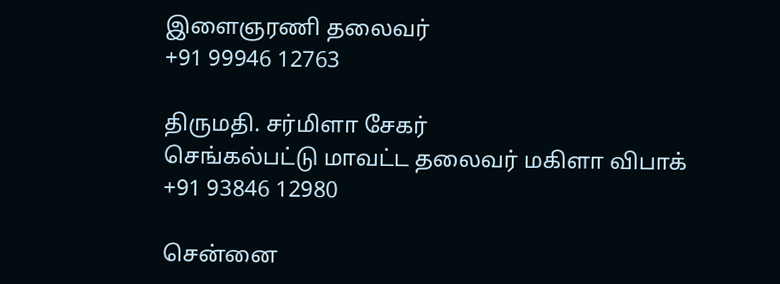இளைஞரணி தலைவர்
+91 99946 12763

திருமதி. சர்மிளா சேகர்
செங்கல்பட்டு மாவட்ட தலைவர் மகிளா விபாக்
+91 93846 12980

சென்னை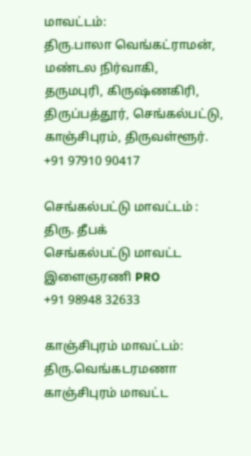மாவட்டம்:
திரு.பாலா வெங்கட்ராமன்,
மண்டல நிர்வாகி,
தருமபுரி, கிருஷ்ணகிரி, திருப்பத்தூர், செங்கல்பட்டு, காஞ்சிபுரம், திருவள்ளூர்.
+91 97910 90417

செங்கல்பட்டு மாவட்டம் :
திரு. தீபக்
செங்கல்பட்டு மாவட்ட இளைஞரணி PRO
+91 98948 32633

காஞ்சிபுரம் மாவட்டம்:
திரு.வெங்கடரமணா
காஞ்சிபுரம் மாவட்ட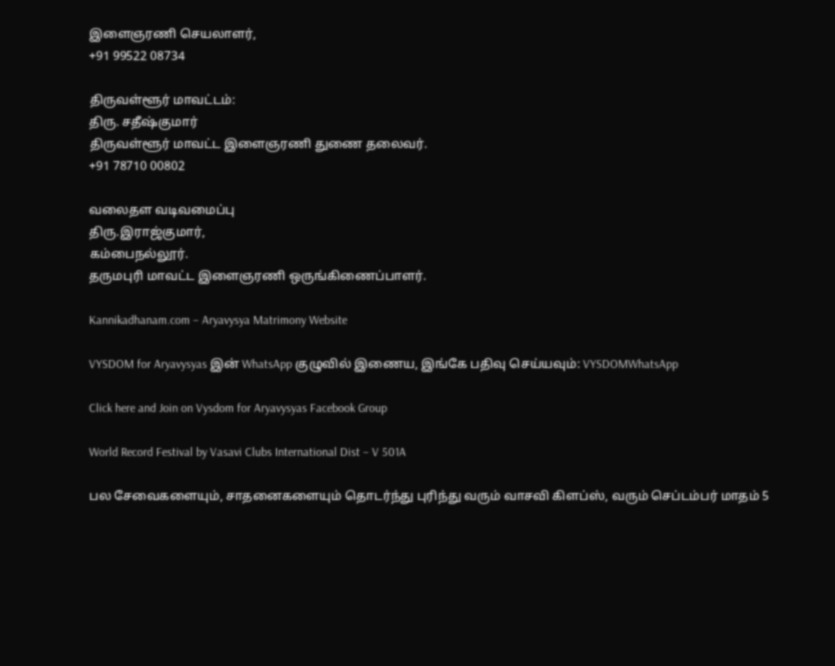இளைஞரணி செயலாளர்,
+91 99522 08734

திருவள்ளூர் மாவட்டம்:
திரு. சதீஷ்குமார்
திருவள்ளூர் மாவட்ட இளைஞரணி துணை தலைவர்.
+91 78710 00802

வலைதள வடிவமைப்பு
திரு.இராஜ்குமார்,
கம்பைநல்லூர்.
தருமபுரி மாவட்ட இளைஞரணி ஒருங்கிணைப்பாளர்.

Kannikadhanam.com – Aryavysya Matrimony Website

VYSDOM for Aryavysyas இன் WhatsApp குழுவில் இணைய, இங்கே பதிவு செய்யவும்: VYSDOMWhatsApp

Click here and Join on Vysdom for Aryavysyas Facebook Group

World Record Festival by Vasavi Clubs International Dist – V 501A

பல சேவைகளையும், சாதனைகளையும் தொடர்ந்து புரிந்து வரும் வாசவி கிளப்ஸ், வரும் செப்டம்பர் மாதம் 5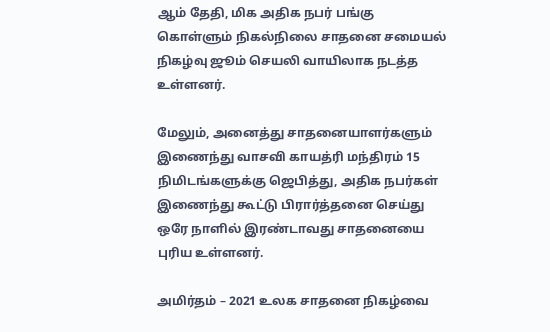ஆம் தேதி, மிக அதிக நபர் பங்கு கொள்ளும் நிகல்நிலை சாதனை சமையல் நிகழ்வு ஜூம் செயலி வாயிலாக நடத்த உள்ளனர்.

மேலும், அனைத்து சாதனையாளர்களும் இணைந்து வாசவி காயத்ரி மந்திரம் 15 நிமிடங்களுக்கு ஜெபித்து, அதிக நபர்கள் இணைந்து கூட்டு பிரார்த்தனை செய்து ஒரே நாளில் இரண்டாவது சாதனையை புரிய உள்ளனர்.

அமிர்தம் – 2021 உலக சாதனை நிகழ்வை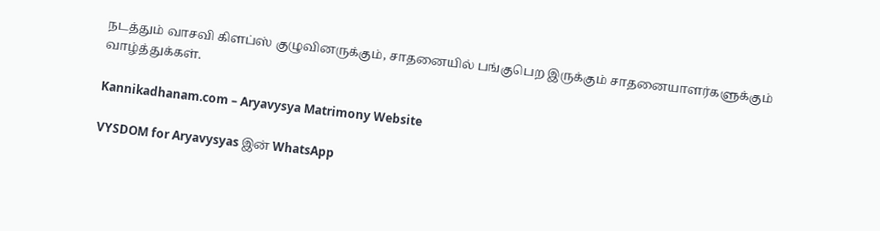நடத்தும் வாசவி கிளப்ஸ் குழுவினருக்கும், சாதனையில் பங்குபெற இருக்கும் சாதனையாளர்களுக்கும் வாழ்த்துக்கள்.

Kannikadhanam.com – Aryavysya Matrimony Website

VYSDOM for Aryavysyas இன் WhatsApp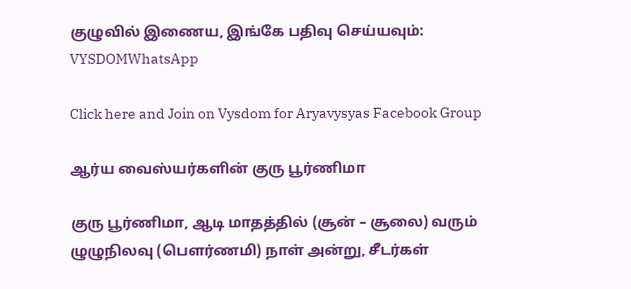குழுவில் இணைய, இங்கே பதிவு செய்யவும்: VYSDOMWhatsApp

Click here and Join on Vysdom for Aryavysyas Facebook Group

ஆர்ய வைஸ்யர்களின் குரு பூர்ணிமா

குரு பூர்ணிமா, ஆடி மாதத்தில் (சூன் – சூலை) வரும் ழுழுநிலவு (பௌர்ணமி) நாள் அன்று, சீடர்கள்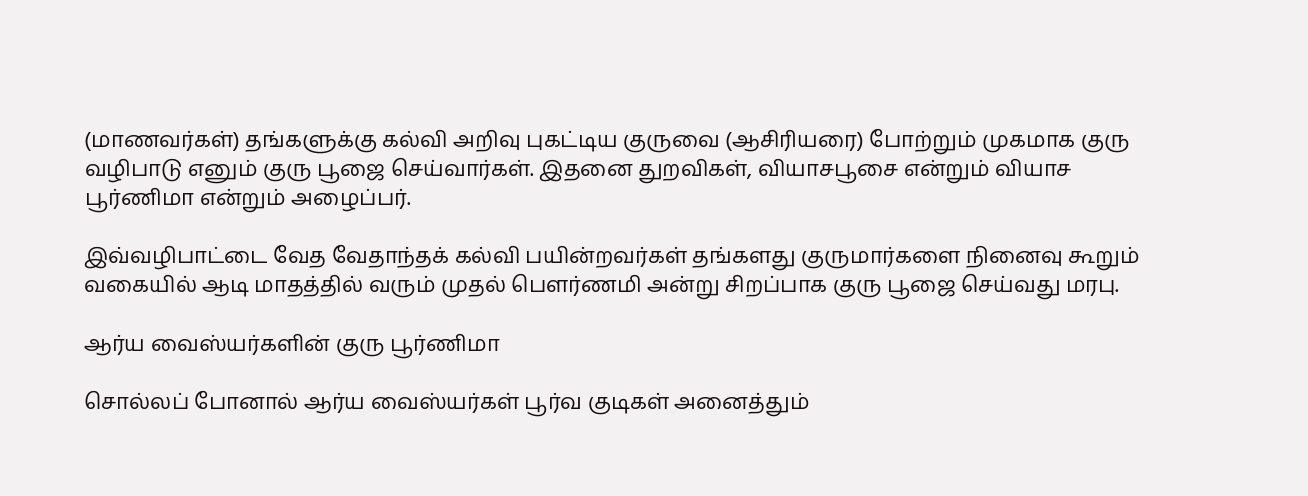(மாணவர்கள்) தங்களுக்கு கல்வி அறிவு புகட்டிய குருவை (ஆசிரியரை) போற்றும் முகமாக குரு வழிபாடு எனும் குரு பூஜை செய்வார்கள். இதனை துறவிகள், வியாசபூசை என்றும் வியாச பூர்ணிமா என்றும் அழைப்பர்.

இவ்வழிபாட்டை வேத வேதாந்தக் கல்வி பயின்றவர்கள் தங்களது குருமார்களை நினைவு கூறும் வகையில் ஆடி மாதத்தில் வரும் முதல் பௌர்ணமி அன்று சிறப்பாக குரு பூஜை செய்வது மரபு.

ஆர்ய வைஸ்யர்களின் குரு பூர்ணிமா

சொல்லப் போனால் ஆர்ய வைஸ்யர்கள் பூர்வ குடிகள் அனைத்தும்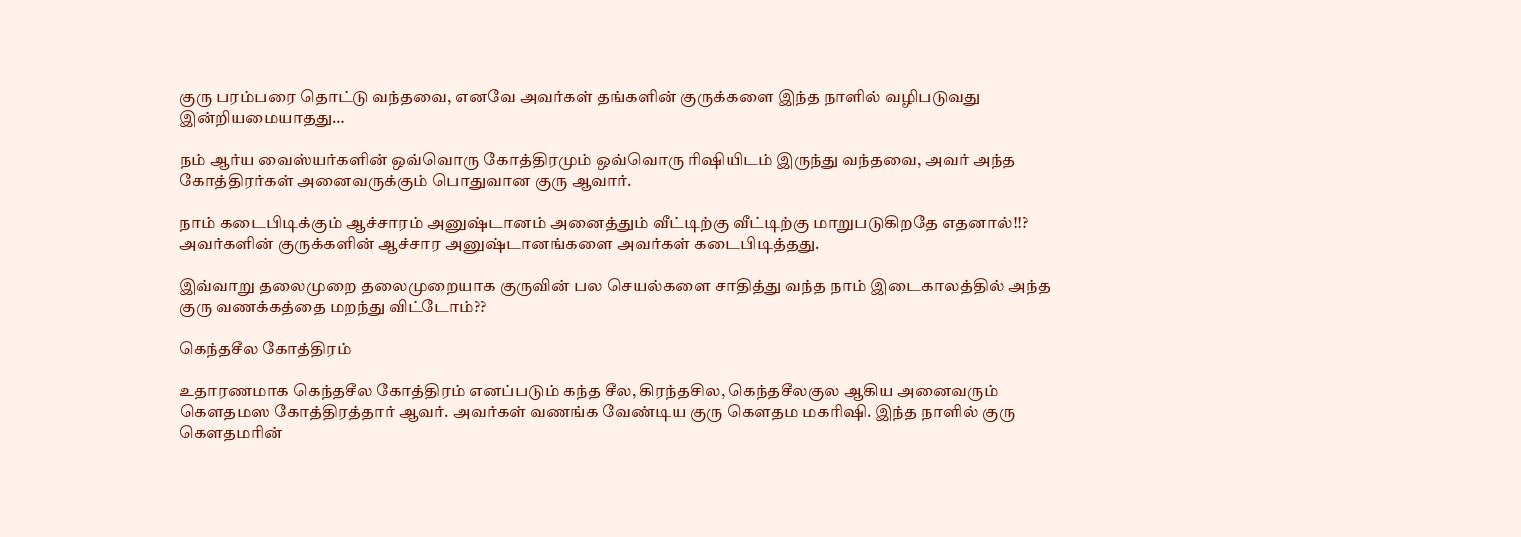குரு பரம்பரை தொட்டு வந்தவை, எனவே அவர்கள் தங்களின் குருக்களை இந்த நாளில் வழிபடுவது இன்றியமையாதது…

நம் ஆர்ய வைஸ்யர்களின் ஒவ்வொரு கோத்திரமும் ஒவ்வொரு ரிஷியிடம் இருந்து வந்தவை, அவர் அந்த கோத்திரர்கள் அனைவருக்கும் பொதுவான குரு ஆவார்.

நாம் கடைபிடிக்கும் ஆச்சாரம் அனுஷ்டானம் அனைத்தும் வீட்டிற்கு வீட்டிற்கு மாறுபடுகிறதே எதனால்!!? அவர்களின் குருக்களின் ஆச்சார அனுஷ்டானங்களை அவர்கள் கடைபிடித்தது.

இவ்வாறு தலைமுறை தலைமுறையாக குருவின் பல செயல்களை சாதித்து வந்த நாம் இடைகாலத்தில் அந்த குரு வணக்கத்தை மறந்து விட்டோம்??

கெந்தசீல கோத்திரம்

உதாரணமாக கெந்தசீல கோத்திரம் எனப்படும் கந்த சீல, கிரந்தசில, கெந்தசீலகுல ஆகிய அனைவரும் கௌதமஸ கோத்திரத்தார் ஆவர். அவர்கள் வணங்க வேண்டிய குரு கௌதம மகரிஷி. இந்த நாளில் குரு கௌதமரின்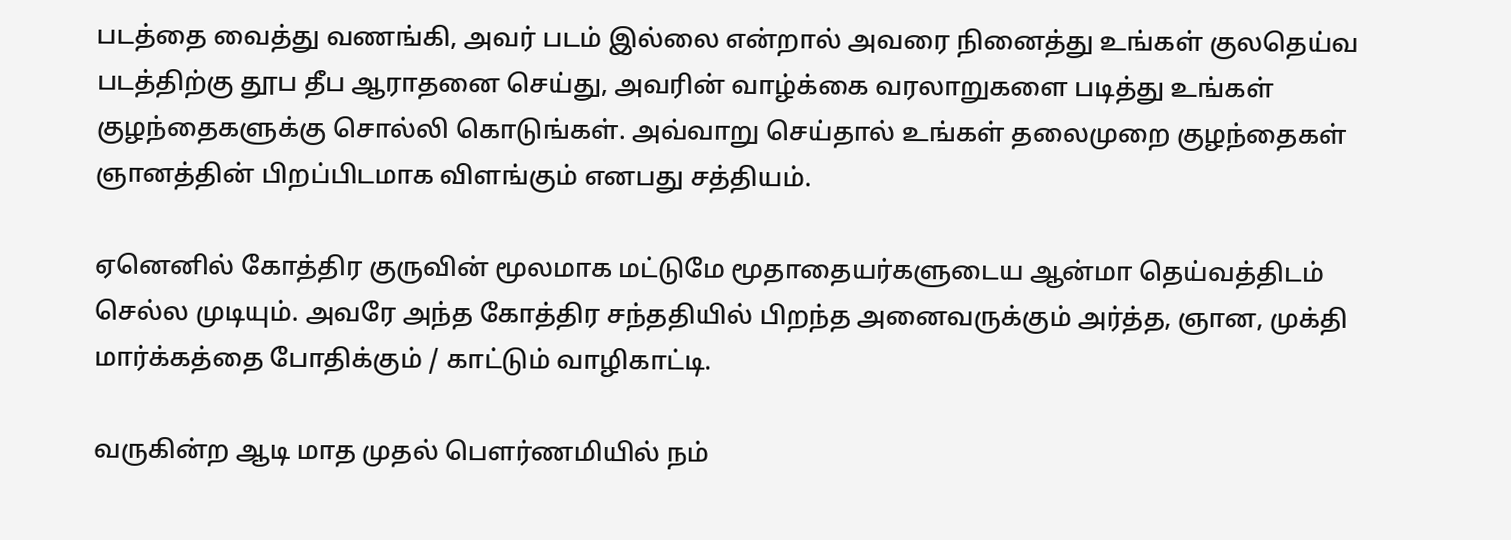படத்தை வைத்து வணங்கி, அவர் படம் இல்லை என்றால் அவரை நினைத்து உங்கள் குலதெய்வ படத்திற்கு தூப தீப ஆராதனை செய்து, அவரின் வாழ்க்கை வரலாறுகளை படித்து உங்கள் குழந்தைகளுக்கு சொல்லி கொடுங்கள். அவ்வாறு செய்தால் உங்கள் தலைமுறை குழந்தைகள் ஞானத்தின் பிறப்பிடமாக விளங்கும் எனபது சத்தியம்.

ஏனெனில் கோத்திர குருவின் மூலமாக மட்டுமே மூதாதையர்களுடைய ஆன்மா தெய்வத்திடம் செல்ல முடியும். அவரே அந்த கோத்திர சந்ததியில் பிறந்த அனைவருக்கும் அர்த்த, ஞான, முக்தி மார்க்கத்தை போதிக்கும் / காட்டும் வாழிகாட்டி.

வருகின்ற ஆடி மாத முதல் பௌர்ணமியில் நம்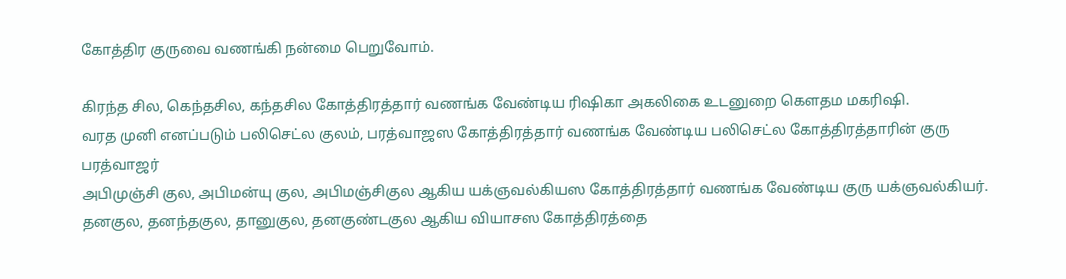கோத்திர குருவை வணங்கி நன்மை பெறுவோம்.

கிரந்த சில, கெந்தசில, கந்தசில கோத்திரத்தார் வணங்க வேண்டிய ரிஷிகா அகலிகை உடனுறை கௌதம மகரிஷி.
வரத முனி எனப்படும் பலிசெட்ல குலம், பரத்வாஜஸ கோத்திரத்தார் வணங்க வேண்டிய பலிசெட்ல கோத்திரத்தாரின் குரு பரத்வாஜர்
அபிமுஞ்சி குல, அபிமன்யு குல, அபிமஞ்சிகுல ஆகிய யக்ஞவல்கியஸ கோத்திரத்தார் வணங்க வேண்டிய குரு யக்ஞவல்கியர்.
தனகுல, தனந்தகுல, தானுகுல, தனகுண்டகுல ஆகிய வியாசஸ கோத்திரத்தை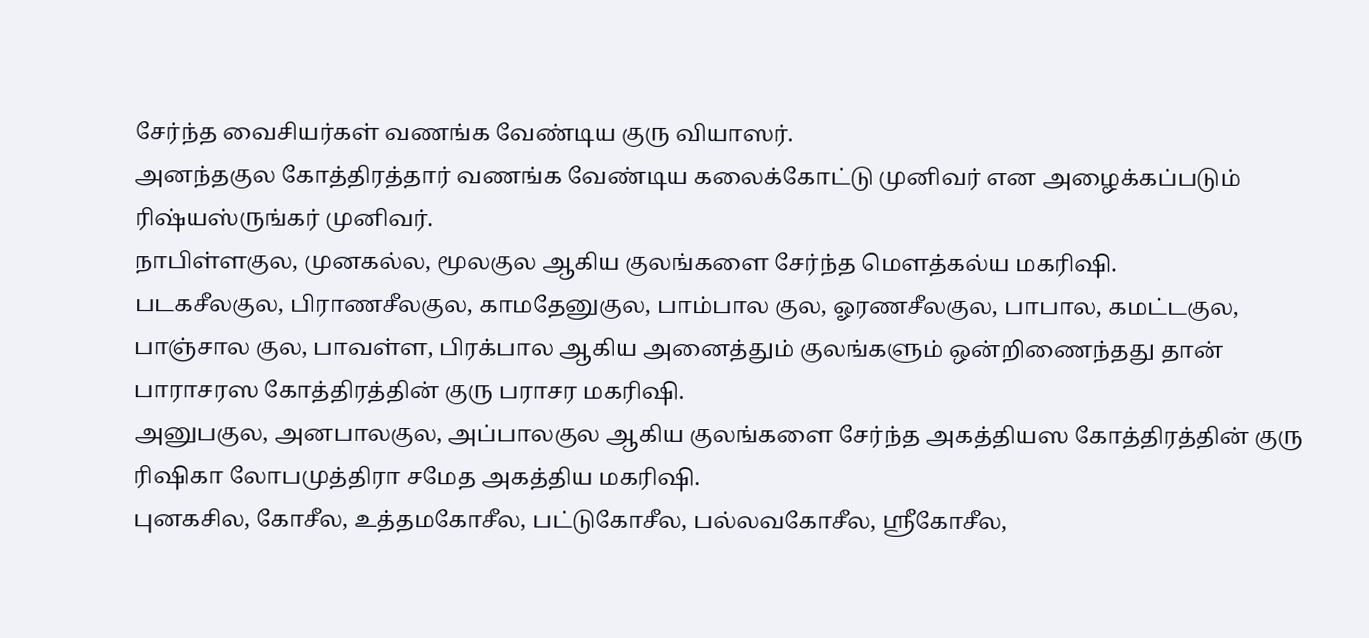சேர்ந்த வைசியர்கள் வணங்க வேண்டிய குரு வியாஸர்.
அனந்தகுல கோத்திரத்தார் வணங்க வேண்டிய கலைக்கோட்டு முனிவர் என அழைக்கப்படும் ரிஷ்யஸ்ருங்கர் முனிவர்.
நாபிள்ளகுல, முனகல்ல, மூலகுல ஆகிய குலங்களை சேர்ந்த மௌத்கல்ய மகரிஷி.
படகசீலகுல, பிராணசீலகுல, காமதேனுகுல, பாம்பால குல, ஓரணசீலகுல, பாபால, கமட்டகுல, பாஞ்சால குல, பாவள்ள, பிரக்பால ஆகிய அனைத்தும் குலங்களும் ஒன்றிணைந்தது தான் பாராசரஸ கோத்திரத்தின் குரு பராசர மகரிஷி.
அனுபகுல, அனபாலகுல, அப்பாலகுல ஆகிய குலங்களை சேர்ந்த அகத்தியஸ கோத்திரத்தின் குரு ரிஷிகா லோபமுத்திரா சமேத அகத்திய மகரிஷி.
புனகசில, கோசீல, உத்தமகோசீல, பட்டுகோசீல, பல்லவகோசீல, ஸ்ரீகோசீல,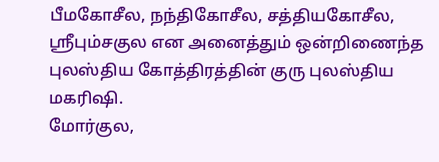பீமகோசீல, நந்திகோசீல, சத்தியகோசீல, ஸ்ரீபும்சகுல என அனைத்தும் ஒன்றிணைந்த புலஸ்திய கோத்திரத்தின் குரு புலஸ்திய மகரிஷி.
மோர்குல,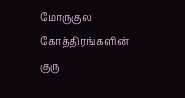மோருகுல கோத்திரங்களின் குரு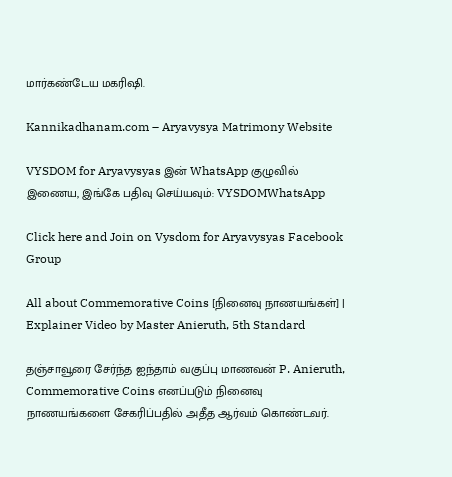மார்கண்டேய மகரிஷி.

Kannikadhanam.com – Aryavysya Matrimony Website

VYSDOM for Aryavysyas இன் WhatsApp குழுவில் இணைய, இங்கே பதிவு செய்யவும்: VYSDOMWhatsApp

Click here and Join on Vysdom for Aryavysyas Facebook Group

All about Commemorative Coins [நினைவு நாணயங்கள்] | Explainer Video by Master Anieruth, 5th Standard

தஞ்சாவூரை சேர்ந்த ஐந்தாம் வகுப்பு மாணவன் P. Anieruth, Commemorative Coins எனப்படும் நினைவு நாணயங்களை சேகரிப்பதில் அதீத ஆர்வம் கொண்டவர்.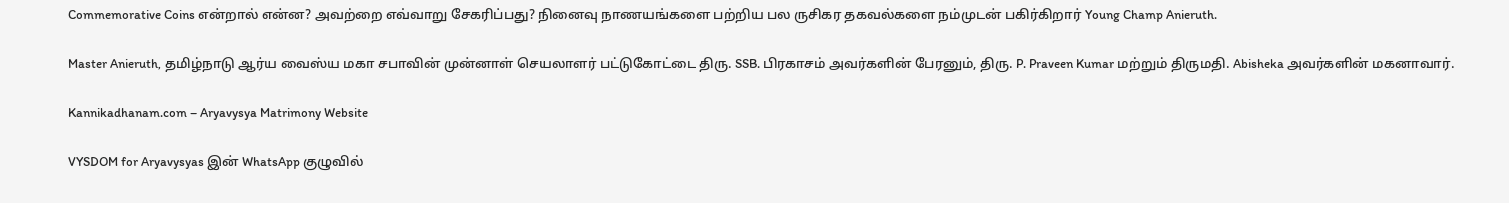Commemorative Coins என்றால் என்ன? அவற்றை எவ்வாறு சேகரிப்பது? நினைவு நாணயங்களை பற்றிய பல ருசிகர தகவல்களை நம்முடன் பகிர்கிறார் Young Champ Anieruth.

Master Anieruth, தமிழ்நாடு ஆர்ய வைஸ்ய மகா சபாவின் முன்னாள் செயலாளர் பட்டுகோட்டை திரு. SSB. பிரகாசம் அவர்களின் பேரனும், திரு. P. Praveen Kumar மற்றும் திருமதி. Abisheka அவர்களின் மகனாவார்.

Kannikadhanam.com – Aryavysya Matrimony Website

VYSDOM for Aryavysyas இன் WhatsApp குழுவில்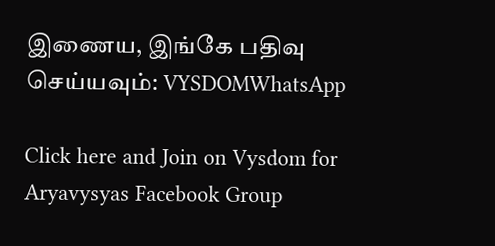இணைய, இங்கே பதிவு செய்யவும்: VYSDOMWhatsApp

Click here and Join on Vysdom for Aryavysyas Facebook Group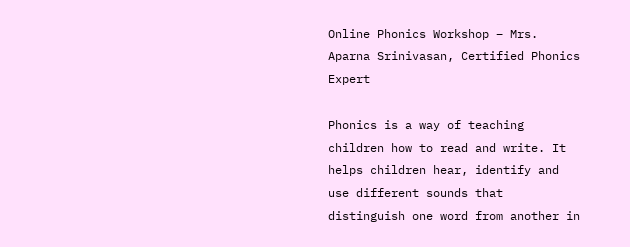Online Phonics Workshop – Mrs. Aparna Srinivasan, Certified Phonics Expert

Phonics is a way of teaching children how to read and write. It helps children hear, identify and use different sounds that distinguish one word from another in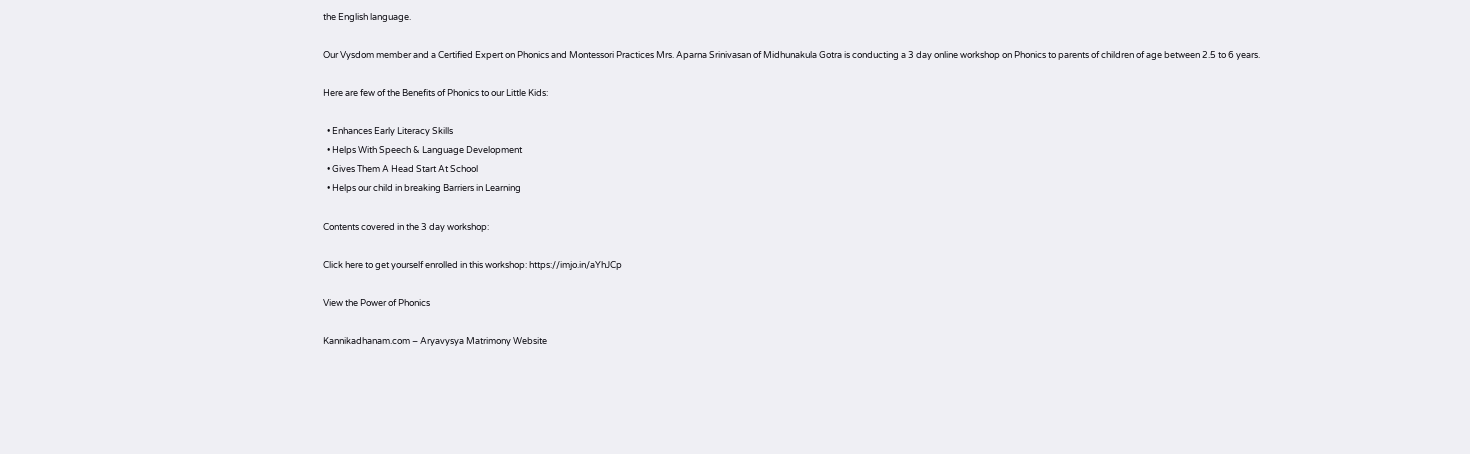the English language.

Our Vysdom member and a Certified Expert on Phonics and Montessori Practices Mrs. Aparna Srinivasan of Midhunakula Gotra is conducting a 3 day online workshop on Phonics to parents of children of age between 2.5 to 6 years.

Here are few of the Benefits of Phonics to our Little Kids:

  • Enhances Early Literacy Skills
  • Helps With Speech & Language Development
  • Gives Them A Head Start At School
  • Helps our child in breaking Barriers in Learning

Contents covered in the 3 day workshop:

Click here to get yourself enrolled in this workshop: https://imjo.in/aYhJCp

View the Power of Phonics

Kannikadhanam.com – Aryavysya Matrimony Website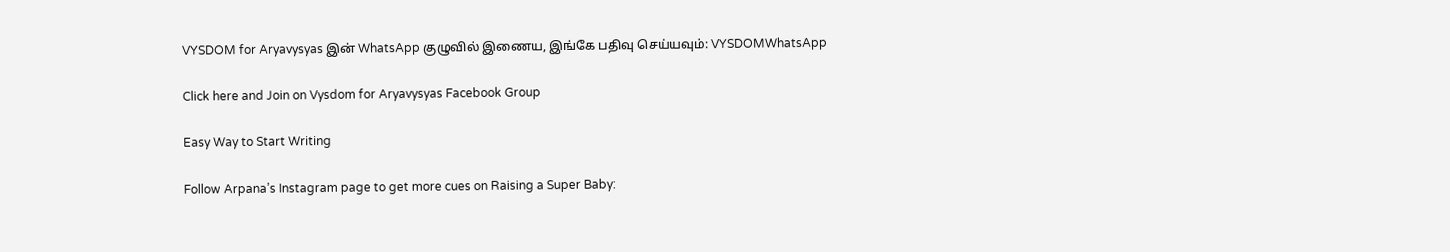VYSDOM for Aryavysyas இன் WhatsApp குழுவில் இணைய, இங்கே பதிவு செய்யவும்: VYSDOMWhatsApp

Click here and Join on Vysdom for Aryavysyas Facebook Group

Easy Way to Start Writing

Follow Arpana’s Instagram page to get more cues on Raising a Super Baby: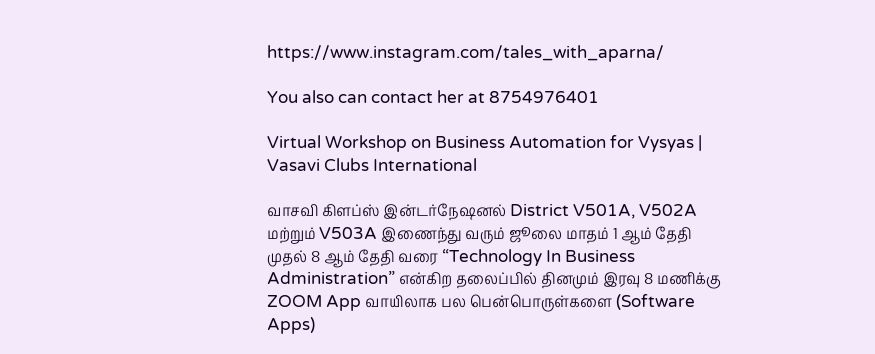https://www.instagram.com/tales_with_aparna/

You also can contact her at 8754976401

Virtual Workshop on Business Automation for Vysyas | Vasavi Clubs International

வாசவி கிளப்ஸ் இன்டர்நேஷனல் District V501A, V502A மற்றும் V503A இணைந்து வரும் ஜூலை மாதம் 1 ஆம் தேதி முதல் 8 ஆம் தேதி வரை “Technology In Business Administration” என்கிற தலைப்பில் தினமும் இரவு 8 மணிக்கு ZOOM App வாயிலாக பல பென்பொருள்களை (Software Apps)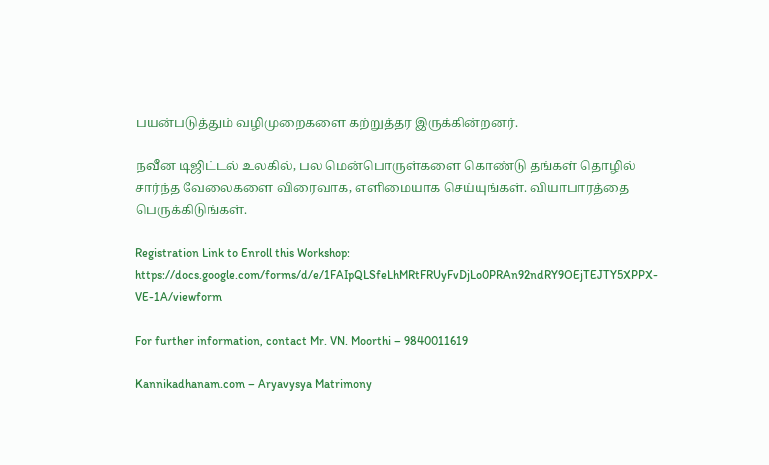பயன்படுத்தும் வழிமுறைகளை கற்றுத்தர இருக்கின்றனர்.

நவீன டிஜிட்டல் உலகில், பல மென்பொருள்களை கொண்டு தங்கள் தொழில் சார்ந்த வேலைகளை விரைவாக, எளிமையாக செய்யுங்கள். வியாபாரத்தை பெருக்கிடுங்கள்.

Registration Link to Enroll this Workshop: https://docs.google.com/forms/d/e/1FAIpQLSfeLhMRtFRUyFvDjLo0PRAn92ndRY9OEjTEJTY5XPPX-VE-1A/viewform

For further information, contact Mr. VN. Moorthi – 9840011619

Kannikadhanam.com – Aryavysya Matrimony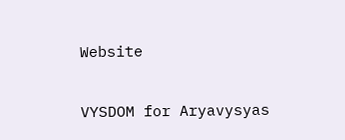Website

VYSDOM for Aryavysyas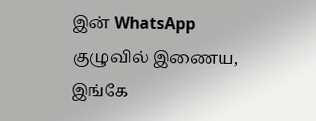இன் WhatsApp குழுவில் இணைய, இங்கே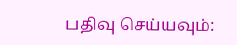பதிவு செய்யவும்: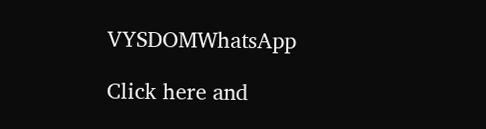VYSDOMWhatsApp

Click here and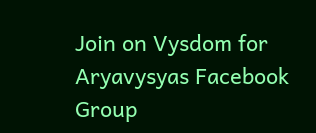Join on Vysdom for Aryavysyas Facebook Group